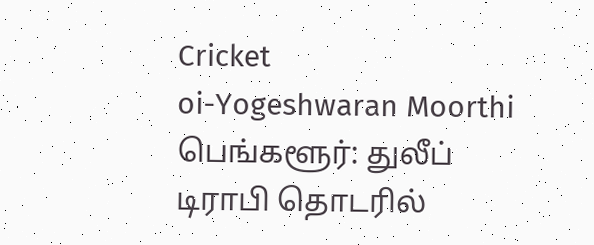Cricket
oi-Yogeshwaran Moorthi
பெங்களூர்: துலீப் டிராபி தொடரில்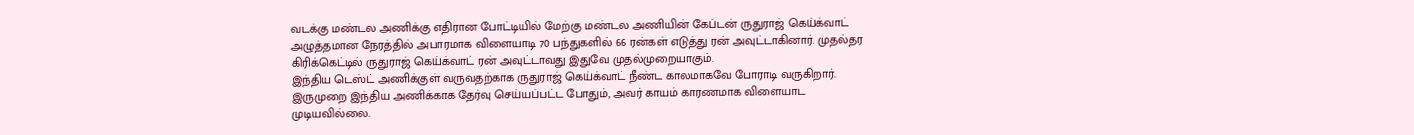வடக்கு மண்டல அணிக்கு எதிரான போட்டியில் மேற்கு மண்டல அணியின் கேப்டன் ருதுராஜ் கெய்க்வாட் அழுத்தமான நேரத்தில் அபாரமாக விளையாடி 70 பந்துகளில் 66 ரன்கள் எடுத்து ரன் அவுட்டாகினார். முதல்தர கிரிக்கெட்டில் ருதுராஜ் கெய்க்வாட் ரன் அவுட்டாவது இதுவே முதல்முறையாகும்.
இந்திய டெஸ்ட் அணிக்குள் வருவதற்காக ருதுராஜ் கெய்க்வாட் நீண்ட காலமாகவே போராடி வருகிறார். இருமுறை இந்திய அணிக்காக தேர்வு செய்யப்பட்ட போதும், அவர் காயம் காரணமாக விளையாட முடியவில்லை.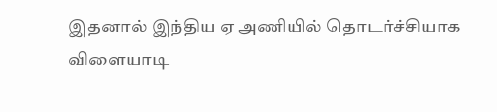இதனால் இந்திய ஏ அணியில் தொடர்ச்சியாக விளையாடி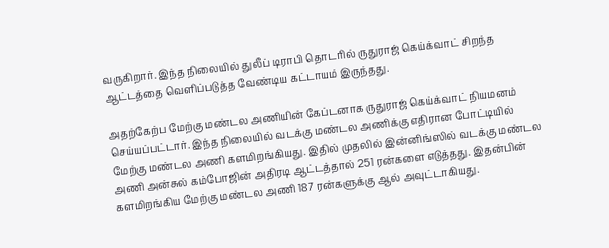வருகிறார். இந்த நிலையில் துலீப் டிராபி தொடரில் ருதுராஜ் கெய்க்வாட் சிறந்த ஆட்டத்தை வெளிப்படுத்த வேண்டிய கட்டாயம் இருந்தது.

அதற்கேற்ப மேற்கு மண்டல அணியின் கேப்டனாக ருதுராஜ் கெய்க்வாட் நியமனம் செய்யப்பட்டார். இந்த நிலையில் வடக்கு மண்டல அணிக்கு எதிரான போட்டியில் மேற்கு மண்டல அணி களமிறங்கியது. இதில் முதலில் இன்னிங்ஸில் வடக்கு மண்டல அணி அன்சுல் கம்போஜின் அதிரடி ஆட்டத்தால் 251 ரன்களை எடுத்தது. இதன்பின் களமிறங்கிய மேற்கு மண்டல அணி 187 ரன்களுக்கு ஆல் அவுட்டாகியது.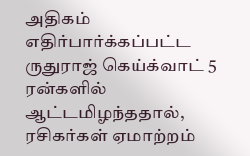அதிகம் எதிர்பார்க்கப்பட்ட ருதுராஜ் கெய்க்வாட் 5 ரன்களில் ஆட்டமிழந்ததால், ரசிகர்கள் ஏமாற்றம்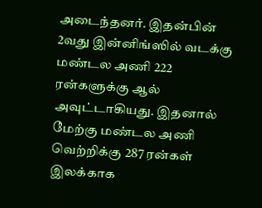அடைந்தனர். இதன்பின் 2வது இன்னிங்ஸில் வடக்கு மண்டல அணி 222 ரன்களுக்கு ஆல் அவுட்டாகியது. இதனால் மேற்கு மண்டல அணி வெற்றிக்கு 287 ரன்கள் இலக்காக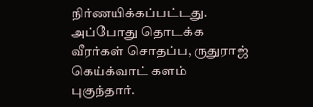நிர்ணயிக்கப்பட்டது. அப்போது தொடக்க வீரர்கள் சொதப்ப, ருதுராஜ் கெய்க்வாட் களம் புகுந்தார்.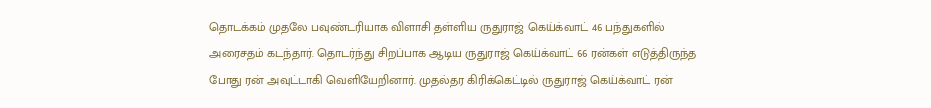தொடக்கம் முதலே பவுண்டரியாக விளாசி தள்ளிய ருதுராஜ் கெய்க்வாட் 46 பந்துகளில் அரைசதம் கடந்தார். தொடர்ந்து சிறப்பாக ஆடிய ருதுராஜ் கெய்க்வாட் 66 ரன்கள் எடுத்திருந்த போது ரன் அவுட்டாகி வெளியேறினார். முதல்தர கிரிக்கெட்டில் ருதுராஜ் கெய்க்வாட் ரன்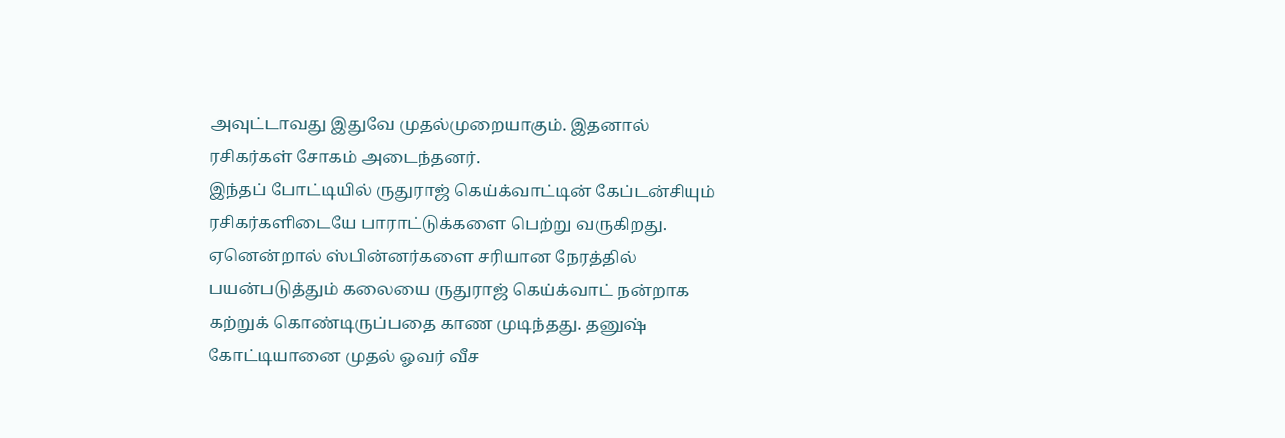அவுட்டாவது இதுவே முதல்முறையாகும். இதனால் ரசிகர்கள் சோகம் அடைந்தனர்.
இந்தப் போட்டியில் ருதுராஜ் கெய்க்வாட்டின் கேப்டன்சியும் ரசிகர்களிடையே பாராட்டுக்களை பெற்று வருகிறது. ஏனென்றால் ஸ்பின்னர்களை சரியான நேரத்தில் பயன்படுத்தும் கலையை ருதுராஜ் கெய்க்வாட் நன்றாக கற்றுக் கொண்டிருப்பதை காண முடிந்தது. தனுஷ் கோட்டியானை முதல் ஓவர் வீச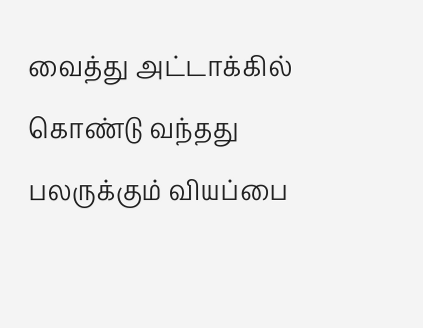வைத்து அட்டாக்கில் கொண்டு வந்தது பலருக்கும் வியப்பை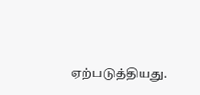ஏற்படுத்தியது.